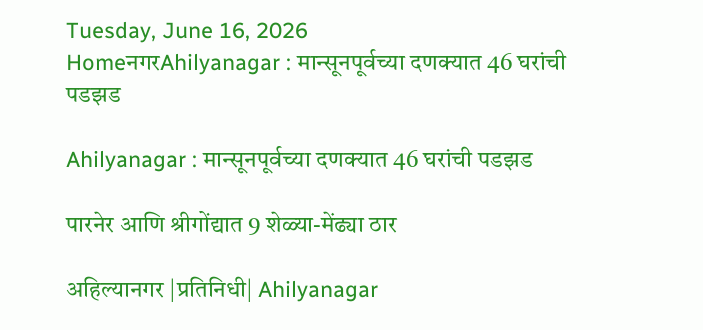Tuesday, June 16, 2026
HomeनगरAhilyanagar : मान्सूनपूर्वच्या दणक्यात 46 घरांची पडझड

Ahilyanagar : मान्सूनपूर्वच्या दणक्यात 46 घरांची पडझड

पारनेर आणि श्रीगोंद्यात 9 शेळ्या-मेंढ्या ठार

अहिल्यानगर |प्रतिनिधी| Ahilyanagar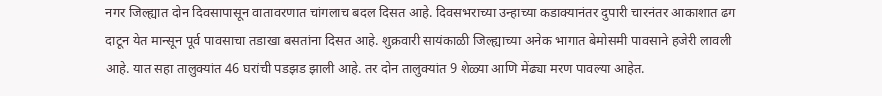नगर जिल्ह्यात दोन दिवसापासून वातावरणात चांगलाच बदल दिसत आहे. दिवसभराच्या उन्हाच्या कडाक्यानंतर दुपारी चारनंतर आकाशात ढग दाटून येत मान्सून पूर्व पावसाचा तडाखा बसतांना दिसत आहे. शुक्रवारी सायंकाळी जिल्ह्याच्या अनेक भागात बेमोसमी पावसाने हजेरी लावली आहे. यात सहा तालुक्यांत 46 घरांची पडझड झाली आहे. तर दोन तालुक्यांत 9 शेळ्या आणि मेंढ्या मरण पावल्या आहेत.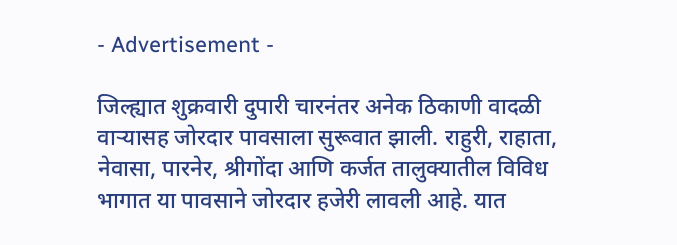- Advertisement -

जिल्ह्यात शुक्रवारी दुपारी चारनंतर अनेक ठिकाणी वादळी वार्‍यासह जोरदार पावसाला सुरूवात झाली. राहुरी, राहाता, नेवासा, पारनेर, श्रीगोंदा आणि कर्जत तालुक्यातील विविध भागात या पावसाने जोरदार हजेरी लावली आहे. यात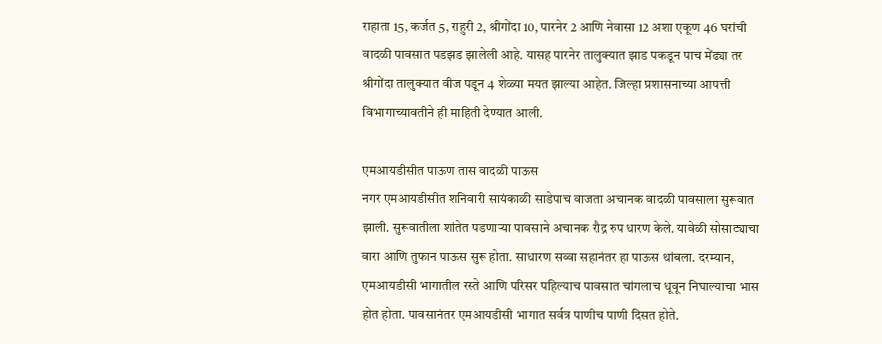राहाता 15, कर्जत 5, राहुरी 2, श्रीगोंदा 10, पारनेर 2 आणि नेवासा 12 अशा एकूण 46 घरांची वादळी पावसात पडझड झालेली आहे. यासह पारनेर तालुक्यात झाड पकडून पाच मेंढ्या तर श्रीगोंदा तालुक्यात वीज पडून 4 शेळ्या मयत झाल्या आहेत. जिल्हा प्रशासनाच्या आपत्ती विभागाच्यावतीने ही माहिती देण्यात आली.

एमआयडीसीत पाऊण तास वादळी पाऊस
नगर एमआयडीसीत शनिवारी सायंकाळी साडेपाच वाजता अचानक वादळी पावसाला सुरूवात झाली. सुरूवातीला शांतेत पडणार्‍या पावसाने अचानक रौद्र रुप धारण केले. यावेळी सोसाट्याचा वारा आणि तुफान पाऊस सुरू होता. साधारण सव्वा सहानंतर हा पाऊस थांबला. दरम्यान, एमआयडीसी भागातील रस्ते आणि परिसर पहिल्याच पावसात चांगलाच धूवून निघाल्याचा भास होत होता. पावसानंतर एमआयडीसी भागात सर्वत्र पाणीच पाणी दिसत होते.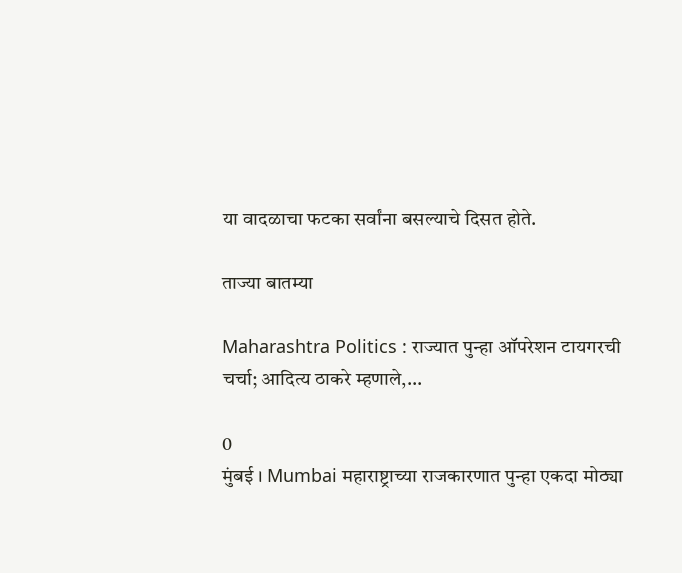या वादळाचा फटका सर्वांना बसल्याचे दिसत होते.

ताज्या बातम्या

Maharashtra Politics : राज्यात पुन्हा ऑपरेशन टायगरची चर्चा; आदित्य ठाकरे म्हणाले,...

0
मुंबई । Mumbai महाराष्ट्राच्या राजकारणात पुन्हा एकदा मोठ्या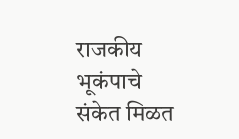राजकीय भूकंपाचे संकेत मिळत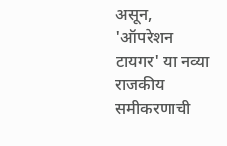असून, 'ऑपरेशन टायगर' या नव्या राजकीय समीकरणाची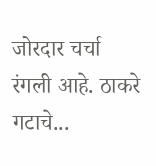जोरदार चर्चा रंगली आहे. ठाकरे गटाचे...